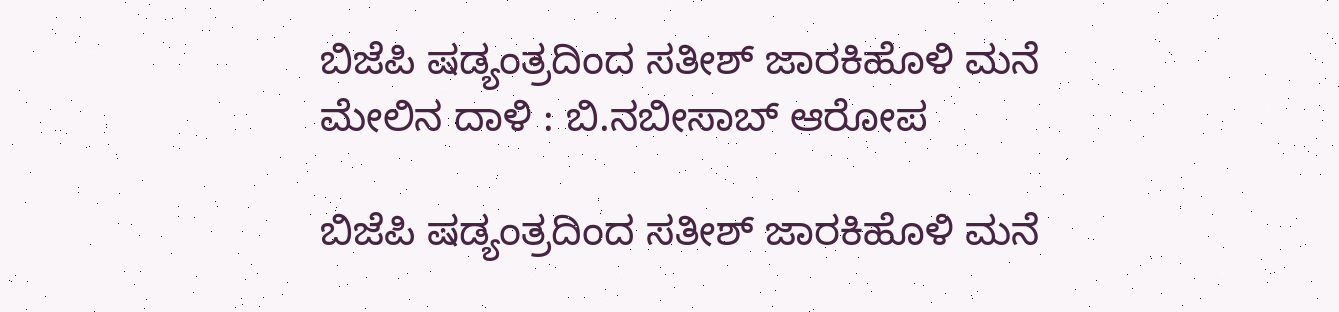ಬಿಜೆಪಿ ಷಡ್ಯಂತ್ರದಿಂದ ಸತೀಶ್ ಜಾರಕಿಹೊಳಿ ಮನೆ ಮೇಲಿನ ದಾಳಿ : ಬಿ.ನಬೀಸಾಬ್ ಆರೋಪ

ಬಿಜೆಪಿ ಷಡ್ಯಂತ್ರದಿಂದ ಸತೀಶ್ ಜಾರಕಿಹೊಳಿ ಮನೆ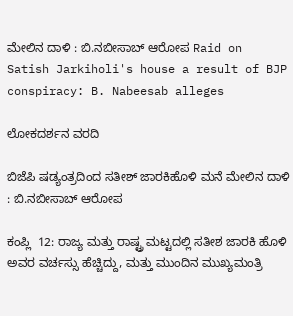ಮೇಲಿನ ದಾಳಿ : ಬಿ.ನಬೀಸಾಬ್ ಆರೋಪ Raid on Satish Jarkiholi's house a result of BJP conspiracy: B. Nabeesab alleges

ಲೋಕದರ್ಶನ ವರದಿ

ಬಿಜೆಪಿ ಷಡ್ಯಂತ್ರದಿಂದ ಸತೀಶ್ ಜಾರಕಿಹೊಳಿ ಮನೆ ಮೇಲಿನ ದಾಳಿ : ಬಿ.ನಬೀಸಾಬ್ ಆರೋಪ

ಕಂಪ್ಲಿ  12: ರಾಜ್ಯ ಮತ್ತು ರಾಷ್ಟ್ರ ಮಟ್ಟದಲ್ಲಿ ಸತೀಶ ಜಾರಕಿ ಹೊಳಿ ಅವರ ವರ್ಚಸ್ಸು ಹೆಚ್ಚಿದ್ದು, ಮತ್ತು ಮುಂದಿನ ಮುಖ್ಯಮಂತ್ರಿ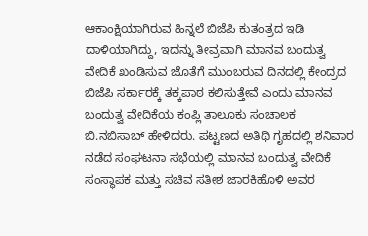ಆಕಾಂಕ್ಷಿಯಾಗಿರುವ ಹಿನ್ನಲೆ ಬಿಜೆಪಿ ಕುತಂತ್ರದ ಇಡಿ ದಾಳಿಯಾಗಿದ್ದು, ಇದನ್ನು ತೀವ್ರವಾಗಿ ಮಾನವ ಬಂದುತ್ವ ವೇದಿಕೆ ಖಂಡಿಸುವ ಜೊತೆಗೆ ಮುಂಬರುವ ದಿನದಲ್ಲಿ ಕೇಂದ್ರದ ಬಿಜೆಪಿ ಸರ್ಕಾರಕ್ಕೆ ತಕ್ಕಪಾಠ ಕಲಿಸುತ್ತೇವೆ ಎಂದು ಮಾನವ ಬಂದುತ್ವ ವೇದಿಕೆಯ ಕಂಪ್ಲಿ ತಾಲೂಕು ಸಂಚಾಲಕ ಬಿ.ನಬಿಸಾಬ್ ಹೇಳಿದರು. ಪಟ್ಟಣದ ಅತಿಥಿ ಗೃಹದಲ್ಲಿ ಶನಿವಾರ ನಡೆದ ಸಂಘಟನಾ ಸಭೆಯಲ್ಲಿ ಮಾನವ ಬಂದುತ್ವ ವೇದಿಕೆ ಸಂಸ್ಥಾಪಕ ಮತ್ತು ಸಚಿವ ಸತೀಶ ಜಾರಕಿಹೊಳಿ ಅವರ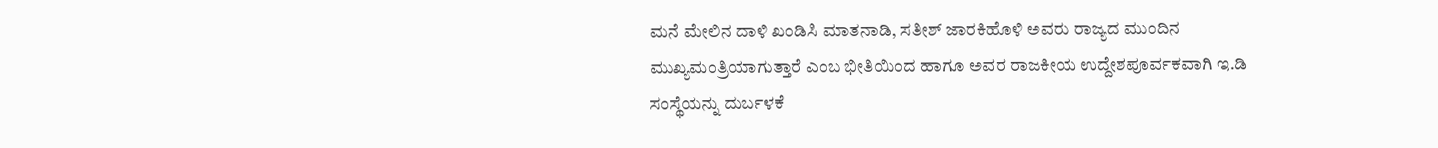ಮನೆ ಮೇಲಿನ ದಾಳಿ ಖಂಡಿಸಿ ಮಾತನಾಡಿ, ಸತೀಶ್ ಜಾರಕಿಹೊಳಿ ಅವರು ರಾಜ್ಯದ ಮುಂದಿನ ಮುಖ್ಯಮಂತ್ರಿಯಾಗುತ್ತಾರೆ ಎಂಬ ಭೀತಿಯಿಂದ ಹಾಗೂ ಅವರ ರಾಜಕೀಯ ಉದ್ದೇಶಪೂರ್ವಕವಾಗಿ ಇ.ಡಿ ಸಂಸ್ಥೆಯನ್ನು ದುರ್ಬಳಕೆ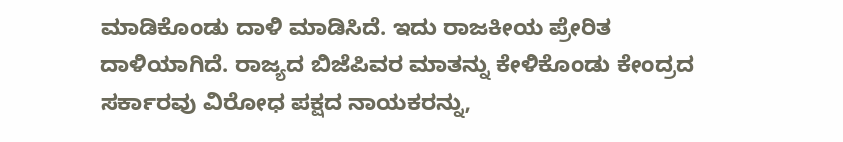ಮಾಡಿಕೊಂಡು ದಾಳಿ ಮಾಡಿಸಿದೆ. ಇದು ರಾಜಕೀಯ ಪ್ರೇರಿತ ದಾಳಿಯಾಗಿದೆ. ರಾಜ್ಯದ ಬಿಜೆಪಿವರ ಮಾತನ್ನು ಕೇಳಿಕೊಂಡು ಕೇಂದ್ರದ ಸರ್ಕಾರವು ವಿರೋಧ ಪಕ್ಷದ ನಾಯಕರನ್ನು,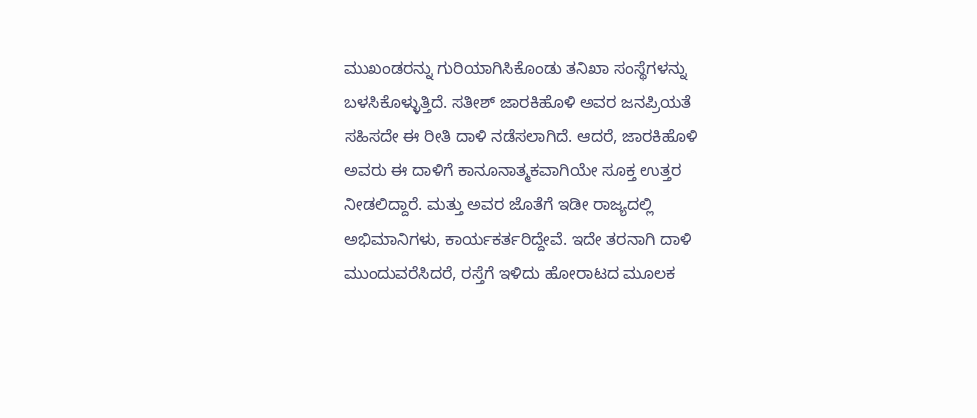ಮುಖಂಡರನ್ನು ಗುರಿಯಾಗಿಸಿಕೊಂಡು ತನಿಖಾ ಸಂಸ್ಥೆಗಳನ್ನು ಬಳಸಿಕೊಳ್ಳುತ್ತಿದೆ. ಸತೀಶ್ ಜಾರಕಿಹೊಳಿ ಅವರ ಜನಪ್ರಿಯತೆ ಸಹಿಸದೇ ಈ ರೀತಿ ದಾಳಿ ನಡೆಸಲಾಗಿದೆ. ಆದರೆ, ಜಾರಕಿಹೊಳಿ ಅವರು ಈ ದಾಳಿಗೆ ಕಾನೂನಾತ್ಮಕವಾಗಿಯೇ ಸೂಕ್ತ ಉತ್ತರ ನೀಡಲಿದ್ದಾರೆ. ಮತ್ತು ಅವರ ಜೊತೆಗೆ ಇಡೀ ರಾಜ್ಯದಲ್ಲಿ ಅಭಿಮಾನಿಗಳು, ಕಾರ್ಯಕರ್ತರಿದ್ದೇವೆ. ಇದೇ ತರನಾಗಿ ದಾಳಿ ಮುಂದುವರೆಸಿದರೆ, ರಸ್ತೆಗೆ ಇಳಿದು ಹೋರಾಟದ ಮೂಲಕ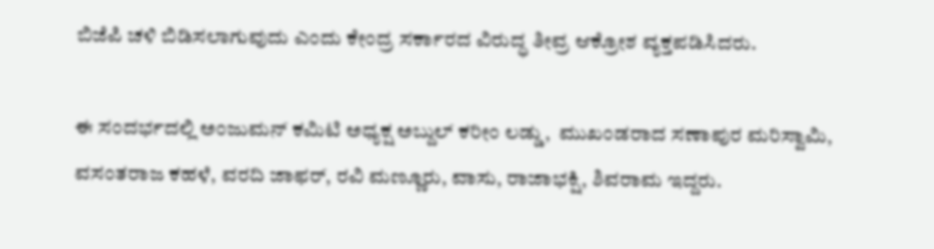ಬಿಜೆಪಿ ಚಳಿ ಬಿಡಿಸಲಾಗುವುದು ಎಂದು ಕೇಂದ್ರ ಸರ್ಕಾರದ ವಿರುದ್ಧ ತೀವ್ರ ಆಕ್ರೋಶ ವ್ಯಕ್ತಪಡಿಸಿದರು.

ಈ ಸಂದರ್ಭದಲ್ಲಿ ಅಂಜುಮನ್ ಕಮಿಟಿ ಅಧ್ಯಕ್ಷ ಅಬ್ದುಲ್ ಕರೀಂ ಲಡ್ಡು,  ಮುಖಂಡರಾದ ಸಣಾಪುರ ಮರಿಸ್ವಾಮಿ, ವಸಂತರಾಜ ಕಹಳೆ, ವರದಿ ಜಾಫರ್, ರವಿ ಮಣ್ಣೂರು, ವಾಸು, ರಾಜಾಭಕ್ಷಿ, ಶಿವರಾಮ ಇದ್ದರು.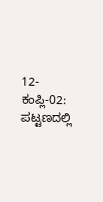12-ಕಂಪ್ಲಿ-02: ಪಟ್ಟಣದಲ್ಲಿ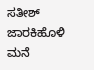ಸತೀಶ್ ಜಾರಕಿಹೊಳಿ ಮನೆ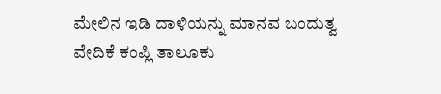ಮೇಲಿನ ಇಡಿ ದಾಳಿಯನ್ನು ಮಾನವ ಬಂದುತ್ವ ವೇದಿಕೆ ಕಂಪ್ಲಿ ತಾಲೂಕು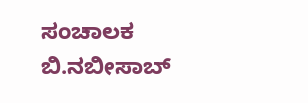ಸಂಚಾಲಕ ಬಿ.ನಬೀಸಾಬ್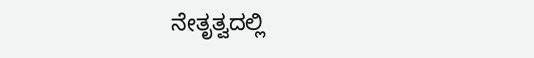ನೇತೃತ್ವದಲ್ಲಿ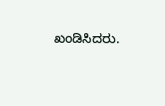ಖಂಡಿಸಿದರು.